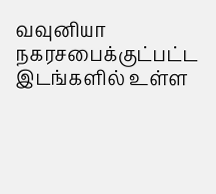வவுனியா நகரசபைக்குட்பட்ட இடங்களில் உள்ள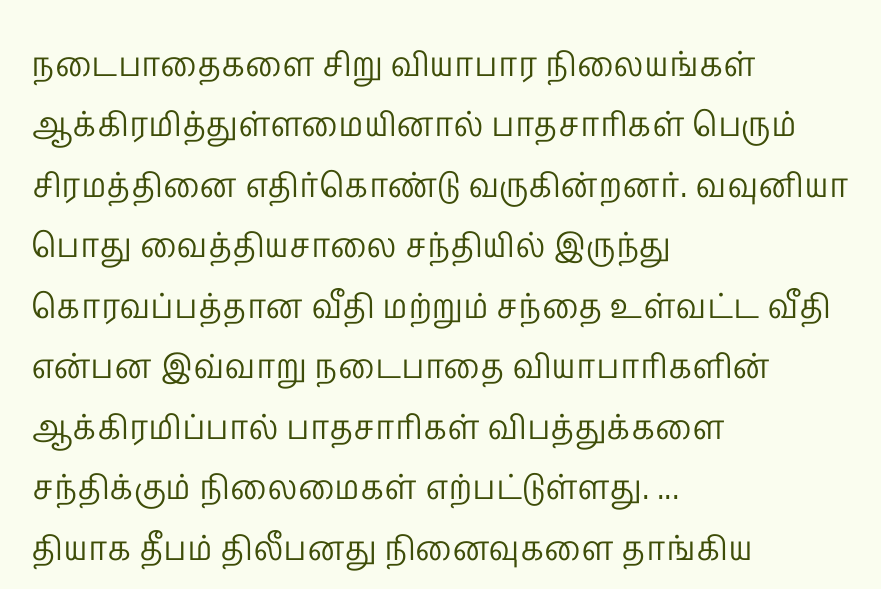நடைபாதைகளை சிறு வியாபார நிலையங்கள் ஆக்கிரமித்துள்ளமையினால் பாதசாரிகள் பெரும் சிரமத்தினை எதிர்கொண்டு வருகின்றனர். வவுனியா பொது வைத்தியசாலை சந்தியில் இருந்து கொரவப்பத்தான வீதி மற்றும் சந்தை உள்வட்ட வீதி என்பன இவ்வாறு நடைபாதை வியாபாரிகளின் ஆக்கிரமிப்பால் பாதசாரிகள் விபத்துக்களை சந்திக்கும் நிலைமைகள் எற்பட்டுள்ளது. ...
தியாக தீபம் திலீபனது நினைவுகளை தாங்கிய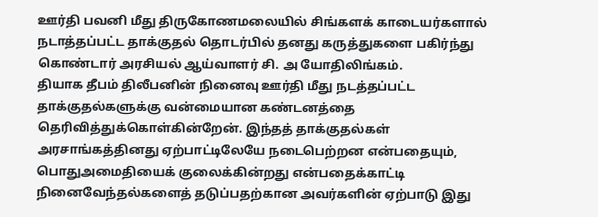ஊர்தி பவனி மீது திருகோணமலையில் சிங்களக் காடையர்களால் நடாத்தப்பட்ட தாக்குதல் தொடர்பில் தனது கருத்துகளை பகிர்ந்து கொண்டார் அரசியல் ஆய்வாளர் சி. அ யோதிலிங்கம்.
தியாக தீபம் திலீபனின் நினைவு ஊர்தி மீது நடத்தப்பட்ட தாக்குதல்களுக்கு வன்மையான கண்டனத்தை தெரிவித்துக்கொள்கின்றேன். இந்தத் தாக்குதல்கள் அரசாங்கத்தினது ஏற்பாட்டிலேயே நடைபெற்றன என்பதையும், பொதுஅமைதியைக் குலைக்கின்றது என்பதைக்காட்டி நினைவேந்தல்களைத் தடுப்பதற்கான அவர்களின் ஏற்பாடு இது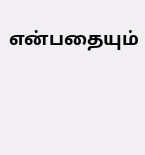என்பதையும்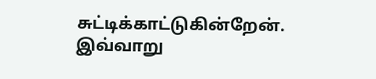சுட்டிக்காட்டுகின்றேன். இவ்வாறு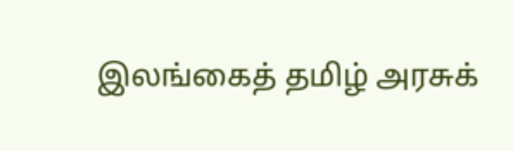இலங்கைத் தமிழ் அரசுக்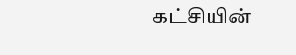கட்சியின்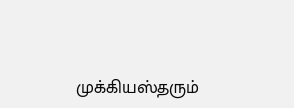முக்கியஸ்தரும்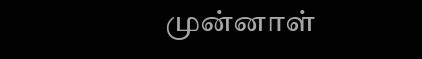முன்னாள்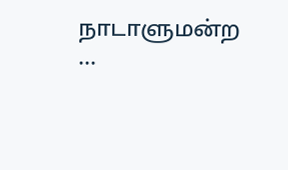நாடாளுமன்ற ...